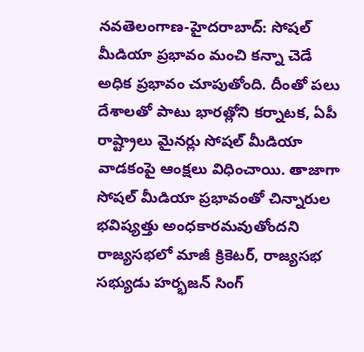నవతెలంగాణ-హైదరాబాద్: సోషల్ మీడియా ప్రభావం మంచి కన్నా చెడే అధిక ప్రభావం చూపుతోంది. దీంతో పలు దేశాలతో పాటు భారత్లోని కర్నాటక, ఏపీ రాష్ట్రాలు మైనర్లు సోషల్ మీడియా వాడకంపై ఆంక్షలు విధించాయి. తాజాగా సోషల్ మీడియా ప్రభావంతో చిన్నారుల భవిష్యత్తు అంధకారమవుతోందని రాజ్యసభలో మాజీ క్రికెటర్, రాజ్యసభ సభ్యుడు హర్భజన్ సింగ్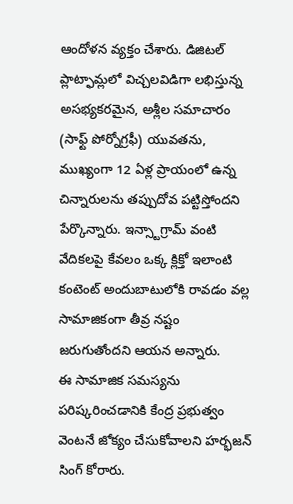ఆందోళన వ్యక్తం చేశారు. డిజిటల్ ప్లాట్ఫామ్లలో విచ్చలవిడిగా లభిస్తున్న అసభ్యకరమైన, అశ్లీల సమాచారం (సాఫ్ట్ పోర్నోగ్రఫీ) యువతను, ముఖ్యంగా 12 ఏళ్ల ప్రాయంలో ఉన్న చిన్నారులను తప్పుదోవ పట్టిస్తోందని పేర్కొన్నారు. ఇన్స్టాగ్రామ్ వంటి వేదికలపై కేవలం ఒక్క క్లిక్తో ఇలాంటి కంటెంట్ అందుబాటులోకి రావడం వల్ల సామాజికంగా తీవ్ర నష్టం జరుగుతోందని ఆయన అన్నారు.
ఈ సామాజిక సమస్యను పరిష్కరించడానికి కేంద్ర ప్రభుత్వం వెంటనే జోక్యం చేసుకోవాలని హర్భజన్ సింగ్ కోరారు.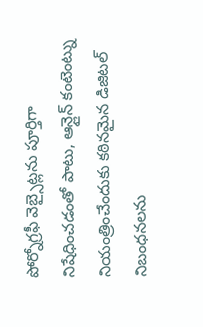పోర్నోగ్రఫీ వెబ్సైట్లను పూర్తిగా నిషేధించడంతో పాటు, ఆన్లైన్ కంటెంట్ను నియంత్రించేందుకు కఠినమైన డిజిటల్ నిబంధనలను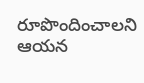రూపొందించాలని ఆయన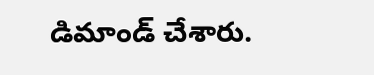డిమాండ్ చేశారు.